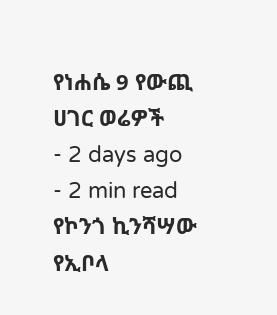የነሐሴ 9 የውጪ ሀገር ወሬዎች
- 2 days ago
- 2 min read
የኮንጎ ኪንሻሣው የኢቦላ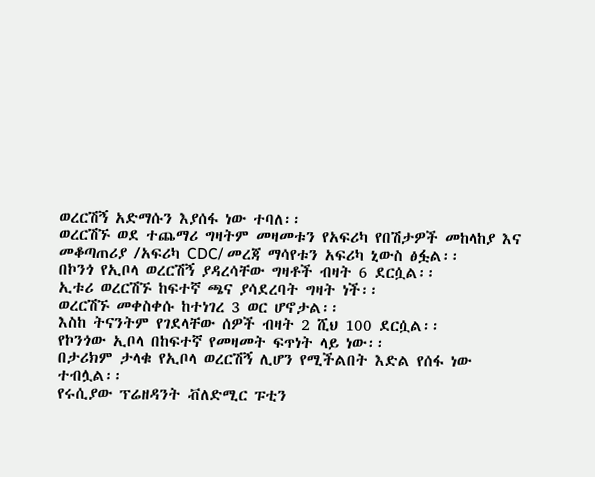ወረርሽኝ አድማሱን እያሰፋ ነው ተባለ፡፡
ወረርሽኙ ወደ ተጨማሪ ግዛትም መዛመቱን የአፍሪካ የበሽታዎች መከላከያ እና መቆጣጠሪያ /አፍሪካ CDC/ መረጃ ማሳየቱን አፍሪካ ኒውስ ፅፏል፡፡
በኮንጎ የኢቦላ ወረርሽኝ ያዳረሳቸው ግዛቶች ብዛት 6 ደርሷል፡፡
ኢቱሪ ወረርሽኙ ከፍተኛ ጫና ያሳደረባት ግዛት ነች፡፡
ወረርሽኙ መቀስቀሱ ከተነገረ 3 ወር ሆኖታል፡፡
እስከ ትናንትም የገደላቸው ሰዎች ብዛት 2 ሺህ 100 ደርሷል፡፡
የኮንጎው ኢቦላ በከፍተኛ የመዛመት ፍጥነት ላይ ነው፡፡
በታሪክም ታላቁ የኢቦላ ወረርሽኝ ሊሆን የሚችልበት እድል የሰፋ ነው ተብሏል፡፡
የሩሲያው ፕሬዘዳንት ቭለድሚር ፑቲን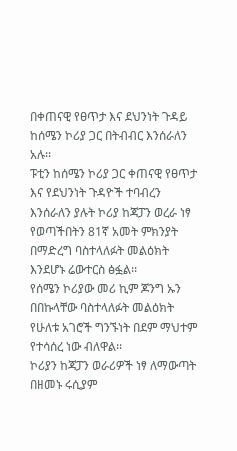በቀጠናዊ የፀጥታ እና ደህንነት ጉዳይ ከሰሜን ኮሪያ ጋር በትብብር እንሰራለን አሉ፡፡
ፑቲን ከሰሜን ኮሪያ ጋር ቀጠናዊ የፀጥታ እና የደህንነት ጉዳዮች ተባብረን እንሰራለን ያሉት ኮሪያ ከጃፓን ወረራ ነፃ የወጣችበትን 81ኛ አመት ምክንያት በማድረግ ባስተላለፉት መልዕክት እንደሆኑ ሬውተርስ ፅፏል፡፡
የሰሜን ኮሪያው መሪ ኪም ጆንግ ኡን በበኩላቸው ባስተላለፉት መልዕክት የሁለቱ አገሮች ግንኙነት በደም ማህተም የተሳሰረ ነው ብለዋል፡፡
ኮሪያን ከጃፓን ወራሪዎች ነፃ ለማውጣት በዘመኑ ሩሲያም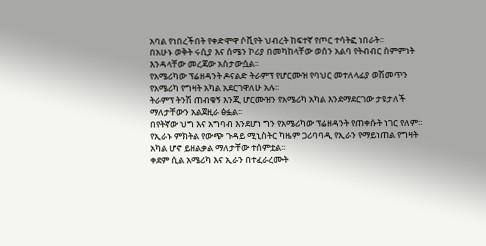አባል የነበረችበት የቀድሞዋ ሶቪየት ህብረት ከፍተኛ የጦር ተሳትፎ ነበራት፡፡
በአሁኑ ወቅት ሩሲያ እና ሰሜን ኮሪያ በመካከላቸው ወሰን አልባ የትብብር ስምምነት እንዳላቸው መረጃው አስታውሷል፡፡
የአሜሪካው ፕሬዘዳንት ዶናልድ ትራምፕ የሆርሙዝ የባህር መተለላፊያ ወሽመጥን የአሜሪካ የግዛት አካል አደርገዋለሁ አሉ፡፡
ትራምፕ ትንሽ ጠብቁኝ እንጂ ሆርሙዝን የአሜሪካ አካል እንደማደርገው ታዩታለች ማለታቸውን አልጀዚራ ፅፏል፡፡
በየትኛው ህግ እና አግባብ እንደሆነ ግን የአሜሪካው ፕሬዘዳንት የጠቀሱት ነገር የለም፡፡
የኢራኑ ምክትል የውጭ ጉዳይ ሚኒስትር ካዜም ጋሪባባዲ የኢራን የማይነጠል የግዛት አካል ሆኖ ይዘልቃል ማለታቸው ተሰምቷል፡፡
ቀደም ሲል አሜሪካ እና ኢራን በተፈራረሙት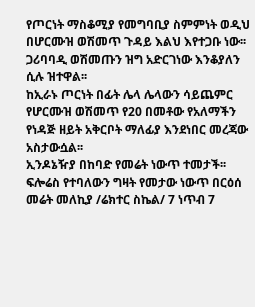የጦርነት ማስቆሚያ የመግባቢያ ስምምነት ወዲህ በሆርሙዝ ወሽመጥ ጉዳይ እልህ እየተጋቡ ነው፡፡
ጋሪባባዲ ወሽመጡን ዝግ አድርገነው እንቆያለን ሲሉ ዝተዋል፡፡
ከኢራኑ ጦርነት በፊት ሌላ ሌላውን ሳይጨምር የሆርሙዝ ወሽመጥ የ20 በመቶው የአለማችን የነዳጅ ዘይት አቅርቦት ማለፊያ እንደነበር መረጃው አስታውሷል፡፡
ኢንዶኔዥያ በከባድ የመሬት ነውጥ ተመታች፡፡
ፍሎሬስ የተባለውን ግዛት የመታው ነውጥ በርዕሰ መሬት መለኪያ /ሬክተር ስኬል/ 7 ነጥብ 7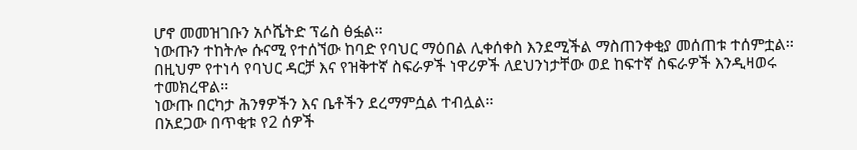ሆኖ መመዝገቡን አሶሼትድ ፕሬስ ፅፏል፡፡
ነውጡን ተከትሎ ሱናሚ የተሰኘው ከባድ የባህር ማዕበል ሊቀሰቀስ እንደሚችል ማስጠንቀቂያ መሰጠቱ ተሰምቷል፡፡
በዚህም የተነሳ የባህር ዳርቻ እና የዝቅተኛ ስፍራዎች ነዋሪዎች ለደህንነታቸው ወደ ከፍተኛ ስፍራዎች እንዲዛወሩ ተመክረዋል፡፡
ነውጡ በርካታ ሕንፃዎችን እና ቤቶችን ደረማምሷል ተብሏል፡፡
በአደጋው በጥቂቱ የ2 ሰዎች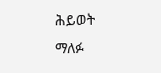ሕይወት ማለፉ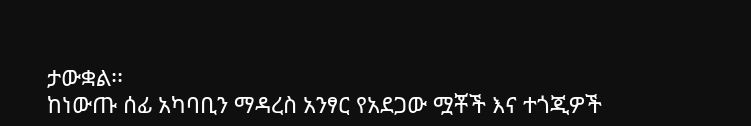ታውቋል፡፡
ከነውጡ ሰፊ አካባቢን ማዳረስ አንፃር የአደጋው ሟቾች እና ተጎጂዎች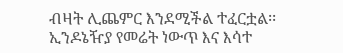ብዛት ሊጨምር እንደሚችል ተፈርቷል፡፡
ኢንዶኔዥያ የመሬት ነውጥ እና እሳተ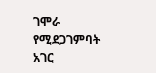ገሞራ የሚደጋገምባት አገር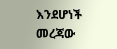እንደሆነች መረጃው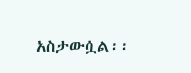አስታውሷል፡፡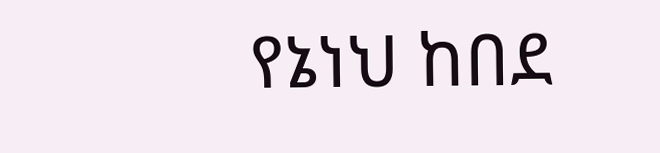የኔነህ ከበደ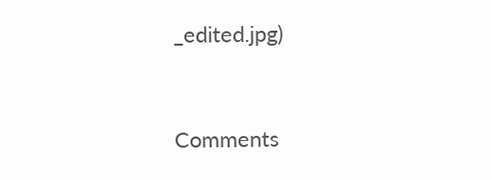_edited.jpg)



Comments